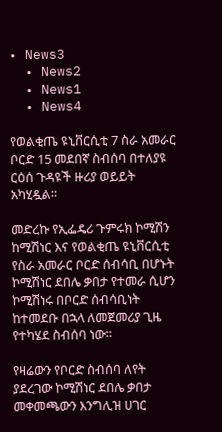• News3
  • News2
  • News1
  • News4

የወልቂጤ ዩኒቨርሲቲ 7 ስራ አመራር ቦርድ 15 መደበኛ ስብሰባ በተለያዩ ርዕሰ ጉዳዩች ዙሪያ ወይይት አካሂዷል።

መድረኩ የኢፌዴሪ ጉምሩክ ኮሚሽን ከሚሽነር እና የወልቂጤ ዩኒቨርሲቲ የስራ አመራር ቦርድ ሰብሳቢ በሆኑት ኮሚሽነር ደበሌ ቃበታ የተመራ ሲሆን ኮሚሽነሩ በቦርድ ሰብሳቢነት ከተመደቡ በኋላ ለመጀመሪያ ጊዜ የተካሄደ ስብሰባ ነው።

የዛሬውን የቦርድ ስብሰባ ለየት ያደረገው ኮሚሽነር ደበሌ ቃበታ መቀመጫውን እንግሊዝ ሀገር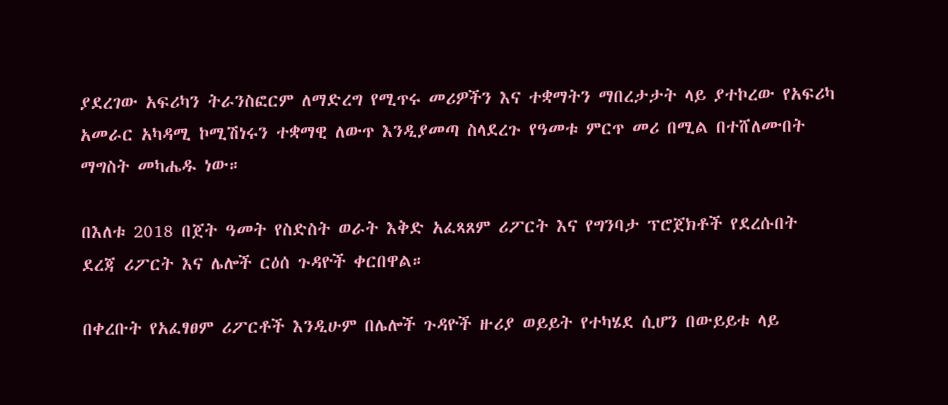ያደረገው አፍሪካን ትራንስፎርም ለማድረግ የሚጥሩ መሪዎችን እና ተቋማትን ማበረታታት ላይ ያተኮረው የአፍሪካ አመራር አካዳሚ ኮሚሽነሩን ተቋማዊ ለውጥ እንዲያመጣ ስላደረጉ የዓመቱ ምርጥ መሪ በሚል በተሸለሙበት ማግስት መካሔዱ ነው።

በእለቱ 2018 በጀት ዓመት የስድስት ወራት እቅድ አፈጻጸም ሪፖርት እና የግንባታ ፕሮጀክቶች የደረሱበት ደረጃ ሪፖርት እና ሌሎች ርዕሰ ጉዳዮች ቀርበዋል።

በቀረቡት የአፈፃፀም ሪፖርቶች እንዲሁም በሌሎች ጉዳዮች ዙሪያ ወይይት የተካሄደ ሲሆን በውይይቱ ላይ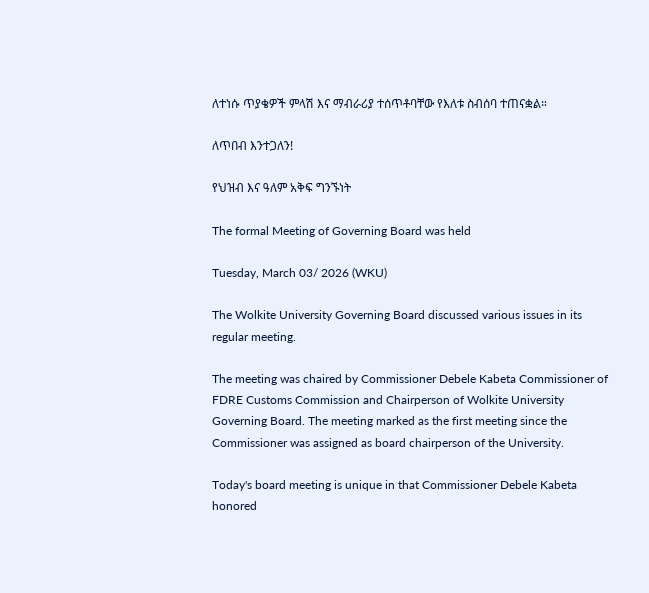ለተነሱ ጥያቄዎች ምላሽ እና ማብራሪያ ተሰጥቶባቸው የእለቱ ስብሰባ ተጠናቋል።

ለጥበብ እንተጋለን!

የህዝብ እና ዓለም አቅፍ ግንኙነት

The formal Meeting of Governing Board was held

Tuesday, March 03/ 2026 (WKU)

The Wolkite University Governing Board discussed various issues in its regular meeting.

The meeting was chaired by Commissioner Debele Kabeta Commissioner of FDRE Customs Commission and Chairperson of Wolkite University Governing Board. The meeting marked as the first meeting since the Commissioner was assigned as board chairperson of the University.

Today's board meeting is unique in that Commissioner Debele Kabeta honored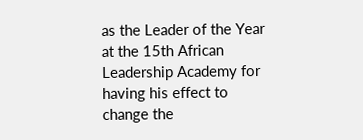as the Leader of the Year at the 15th African Leadership Academy for having his effect to change the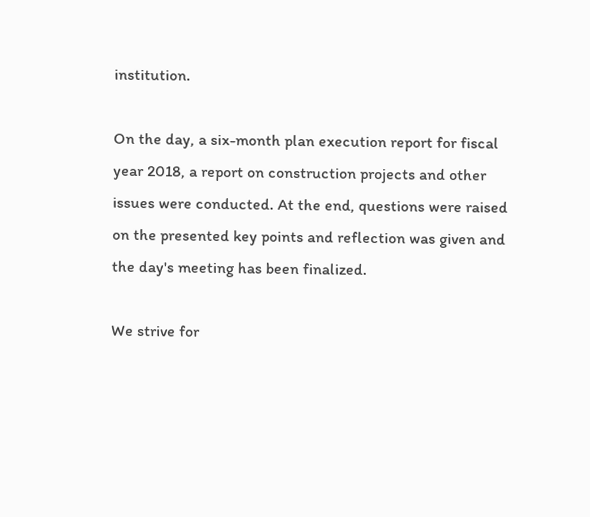institution.

On the day, a six-month plan execution report for fiscal year 2018, a report on construction projects and other issues were conducted. At the end, questions were raised on the presented key points and reflection was given and the day's meeting has been finalized.

We strive for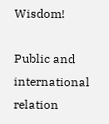Wisdom!

Public and international relation